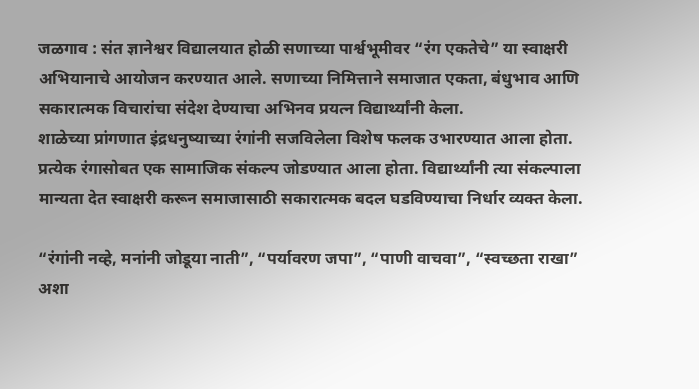जळगाव : संत ज्ञानेश्वर विद्यालयात होळी सणाच्या पार्श्वभूमीवर “रंग एकतेचे” या स्वाक्षरी अभियानाचे आयोजन करण्यात आले. सणाच्या निमित्ताने समाजात एकता, बंधुभाव आणि सकारात्मक विचारांचा संदेश देण्याचा अभिनव प्रयत्न विद्यार्थ्यांनी केला.
शाळेच्या प्रांगणात इंद्रधनुष्याच्या रंगांनी सजविलेला विशेष फलक उभारण्यात आला होता. प्रत्येक रंगासोबत एक सामाजिक संकल्प जोडण्यात आला होता. विद्यार्थ्यांनी त्या संकल्पाला मान्यता देत स्वाक्षरी करून समाजासाठी सकारात्मक बदल घडविण्याचा निर्धार व्यक्त केला.

“रंगांनी नव्हे, मनांनी जोडूया नाती”, “पर्यावरण जपा”, “पाणी वाचवा”, “स्वच्छता राखा” अशा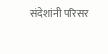संदेशांनी परिसर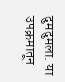दुमदुमला. या उपक्रमातून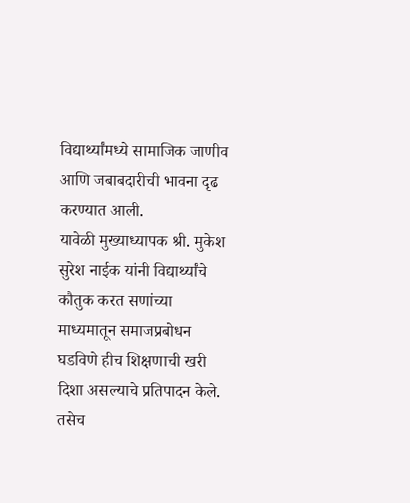विद्यार्थ्यांमध्ये सामाजिक जाणीव आणि जबाबदारीची भावना दृढ करण्यात आली.
यावेळी मुख्याध्यापक श्री. मुकेश सुरेश नाईक यांनी विद्यार्थ्यांचे कौतुक करत सणांच्या माध्यमातून समाजप्रबोधन घडविणे हीच शिक्षणाची खरी दिशा असल्याचे प्रतिपादन केले. तसेच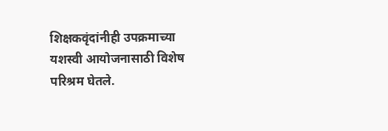शिक्षकवृंदांनीही उपक्रमाच्या यशस्वी आयोजनासाठी विशेष परिश्रम घेतले.